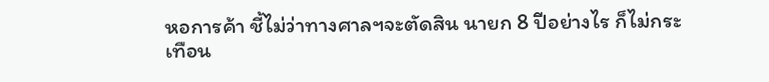หอการค้า ชี้ไม่ว่าทางศาลฯจะตัดสิน นายก 8 ปีอย่างไร ก็ไม่กระเทือน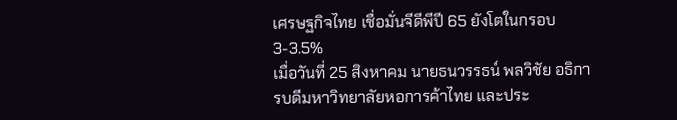เศรษฐกิจไทย เชื่อมั่นจีดีพีปี 65 ยังโตในกรอบ 3-3.5%
เมื่อวันที่ 25 สิงหาคม นายธนวรรธน์ พลวิชัย อธิการบดีมหาวิทยาลัยหอการค้าไทย และประ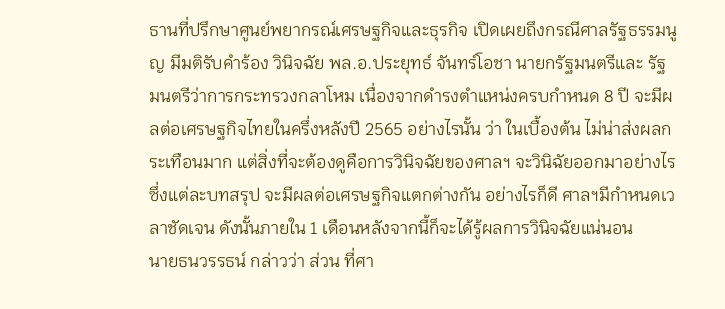ธานที่ปรึกษาศูนย์พยากรณ์เศรษฐกิจและธุรกิจ เปิดเผยถึงกรณีศาลรัฐธรรมนูญ มีมติรับคำร้อง วินิจฉัย พล.อ.ประยุทธ์ จันทร์โอชา นายกรัฐมนตรีและ รัฐมนตรีว่าการกระทรวงกลาโหม เนื่องจากดำรงตำแหน่งครบกำหนด 8 ปี จะมีผลต่อเศรษฐกิจไทยในครึ่งหลังปี 2565 อย่างไรนั้น ว่า ในเบื้องต้น ไม่น่าส่งผลกระเทือนมาก แต่สิ่งที่จะต้องดูคือการวินิจฉัยของศาลฯ จะวินิฉัยออกมาอย่างไร ซึ่งแต่ละบทสรุป จะมีผลต่อเศรษฐกิจแตกต่างกัน อย่างไรก็ดี ศาลฯมีกำหนดเวลาชัดเจน ดังนั้นภายใน 1 เดือนหลังจากนี้ก็จะได้รู้ผลการวินิจฉัยแน่นอน
นายธนวรรธน์ กล่าวว่า ส่วน ที่ศา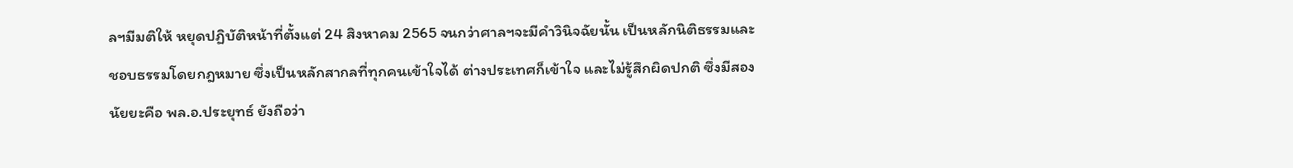ลฯมีมติให้ หยุดปฏิบัติหน้าที่ตั้งแต่ 24 สิงหาคม 2565 จนกว่าศาลฯจะมีคำวินิจฉัยนั้น เป็นหลักนิติธรรมและชอบธรรมโดยกฎหมาย ซึ่งเป็นหลักสากลที่ทุกคนเข้าใจได้ ต่างประเทศก็เข้าใจ และไม่รู้สึกผิดปกติ ซึ่งมีสองนัยยะคือ พล.อ.ประยุทธ์ ยังถือว่า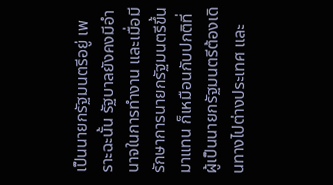เป็นนายกรัฐมนตรีอยู่ เพราะฉะนั้น รัฐบาลยังคงมีอำนาจในการทำงาน และเมื่อมีรักษาการนายกรัฐมนตรีขึ้นมาแทน ก็เหมือนกับปกติที่ ผู้เป็นนายกรัฐมนตรีต้องเดินทางไปต่างประเทศ และ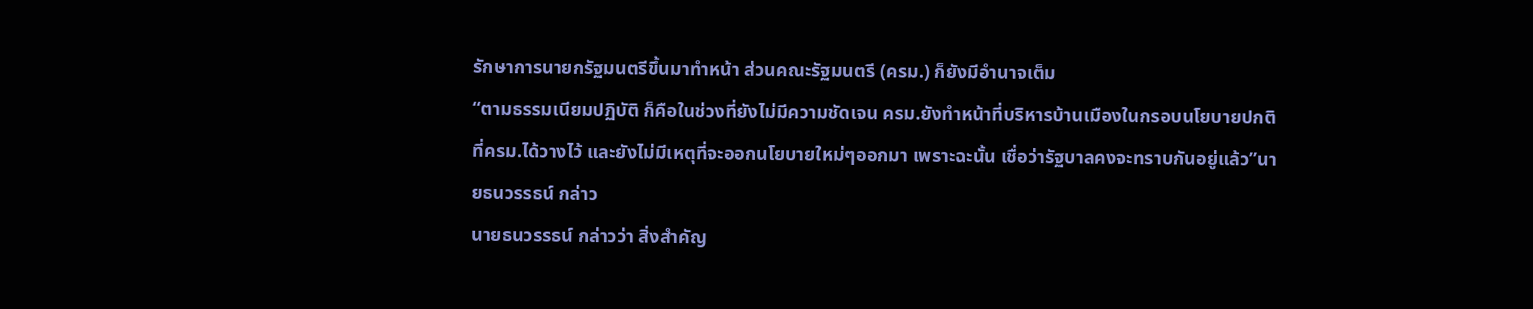รักษาการนายกรัฐมนตรีขึ้นมาทำหน้า ส่วนคณะรัฐมนตรี (ครม.) ก็ยังมีอำนาจเต็ม
“ตามธรรมเนียมปฏิบัติ ก็คือในช่วงที่ยังไม่มีความชัดเจน ครม.ยังทำหน้าที่บริหารบ้านเมืองในกรอบนโยบายปกติ ที่ครม.ได้วางไว้ และยังไม่มีเหตุที่จะออกนโยบายใหม่ๆออกมา เพราะฉะนั้น เชื่อว่ารัฐบาลคงจะทราบกันอยู่แล้ว”นายธนวรรธน์ กล่าว
นายธนวรรธน์ กล่าวว่า สิ่งสำคัญ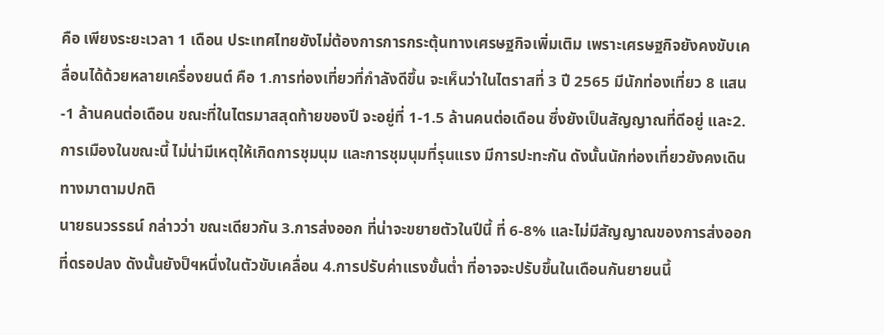คือ เพียงระยะเวลา 1 เดือน ประเทศไทยยังไม่ต้องการการกระตุ้นทางเศรษฐกิจเพิ่มเติม เพราะเศรษฐกิจยังคงขับเคลื่อนได้ด้วยหลายเครื่องยนต์ คือ 1.การท่องเที่ยวที่กำลังดีขึ้น จะเห็นว่าในไตราสที่ 3 ปี 2565 มีนักท่องเที่ยว 8 แสน-1 ล้านคนต่อเดือน ขณะที่ในไตรมาสสุดท้ายของปี จะอยู่ที่ 1-1.5 ล้านคนต่อเดือน ซึ่งยังเป็นสัญญาณที่ดีอยู่ และ2.การเมืองในขณะนี้ ไม่น่ามีเหตุให้เกิดการชุมนุม และการชุมนุมที่รุนแรง มีการปะทะกัน ดังนั้นนักท่องเที่ยวยังคงเดินทางมาตามปกติ
นายธนวรรธน์ กล่าวว่า ขณะเดียวกัน 3.การส่งออก ที่น่าจะขยายตัวในปีนี้ ที่ 6-8% และไม่มีสัญญาณของการส่งออกที่ดรอปลง ดังนั้นยังป็ฯหนึ่งในตัวขับเคลื่อน 4.การปรับค่าแรงขั้นต่ำ ที่อาจจะปรับขึ้นในเดือนกันยายนนี้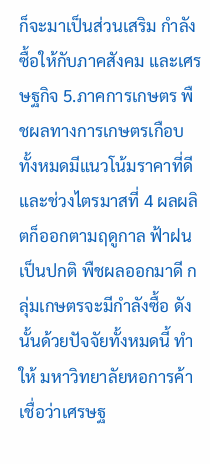ก็จะมาเป็นส่วนเสริม กำลังซื้อให้กับภาคสังคม และเศรษฐกิจ 5.ภาคการเกษตร พืชผลทางการเกษตรเกือบทั้งหมดมีแนวโน้มราคาที่ดี และช่วงไตรมาสที่ 4 ผลผลิตก็ออกตามฤดูกาล ฟ้าฝนเป็นปกติ พืชผลออกมาดี กลุ่มเกษตรจะมีกำลังซื้อ ดังนั้นด้วยปัจจัยทั้งหมดนี้ ทำให้ มหาวิทยาลัยหอการค้า เชื่อว่าเศรษฐ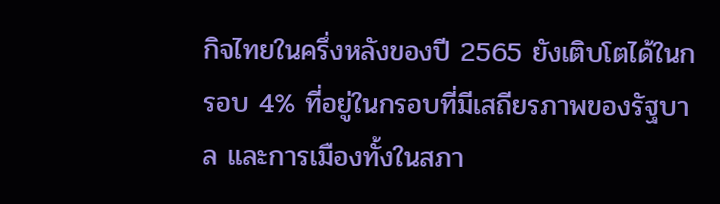กิจไทยในครึ่งหลังของปี 2565 ยังเติบโตได้ในกรอบ 4% ที่อยู่ในกรอบที่มีเสถียรภาพของรัฐบาล และการเมืองทั้งในสภา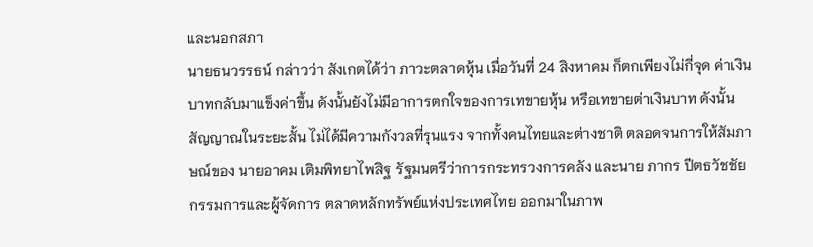และนอกสภา
นายธนวรรธน์ กล่าวว่า สังเกตได้ว่า ภาวะตลาดหุ้น เมื่อวันที่ 24 สิงหาคม ก็ตกเพียงไม่กี่จุด ค่าเงินบาทกลับมาแข็งค่าขึ้น ดังนั้นยังไม่มีอาการตกใจของการเทขายหุ้น หรือเทขายต่าเงินบาท ดังนั้นสัญญาณในระยะสั้น ไม่ได้มีความกังวลที่รุนแรง จากทั้งคนไทยและต่างชาติ ตลอดจนการให้สัมภาษณ์ของ นายอาคม เติมพิทยาไพสิฐ รัฐมนตรีว่าการกระทรวงการคลัง และนาย ภากร ปีตธวัชชัย กรรมการและผู้จัดการ ตลาดหลักทรัพย์แห่งประเทศไทย ออกมาในภาพ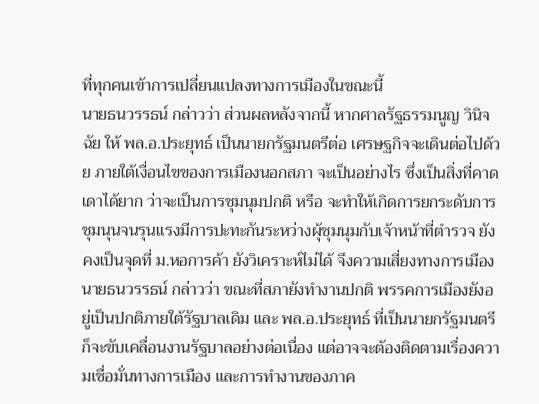ที่ทุกคนเข้าการเปลี่ยนแปลงทางการเมืองในขณะนี้
นายธนวรรธน์ กล่าวว่า ส่วนผลหลังจากนี้ หากศาลรัฐธรรมนูญ วินิจฉัย ให้ พล.อ.ประยุทธ์ เป็นนายกรัฐมนตรีต่อ เศรษฐกิจจะเดินต่อไปด้วย ภายใต้เงื่อนไขของการเมืองนอกสภา จะเป็นอย่างไร ซึ่งเป็นสิ่งที่คาดเดาได้ยาก ว่าจะเป็นการชุมนุมปกติ หรือ จะทำให้เกิดการยกระดับการชุมนุนจนรุนแรงมีการปะทะกันระหว่างผุ้ชุมนุมกับเจ้าหน้าที่ตำรวจ ยังคงเป็นจุดที่ ม.หอการค้า ยังวิเคราะห์ไม่ได้ จึงความเสี่ยงทางการเมือง
นายธนวรรธน์ กล่าวว่า ขณะที่สภายังทำงานปกติ พรรคการเมืองยังอยู่เป็นปกติภายใต้รัฐบาลเดิม และ พล.อ.ประยุทธ์ ที่เป็นนายกรัฐมนตรี ก็จะขับเคลื่อนงานรัฐบาลอย่างต่อเนื่อง แต่อาจจะต้องติดตามเรื่องความเชื่อมั่นทางการเมือง และการทำงานของภาค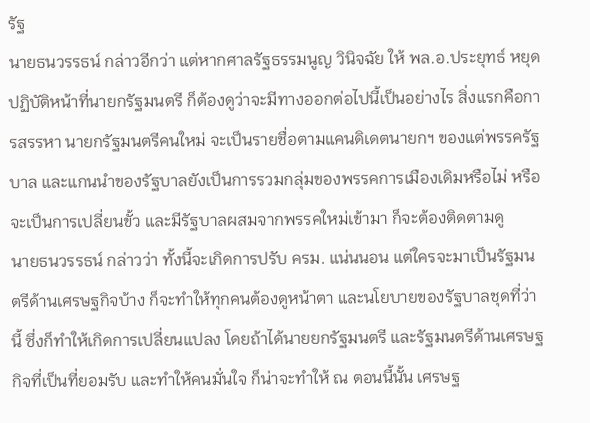รัฐ
นายธนวรรธน์ กล่าวอีกว่า แต่หากศาลรัฐธรรมนูญ วินิจฉัย ให้ พล.อ.ประยุทธ์ หยุดปฏิบัติหน้าที่นายกรัฐมนตรี ก็ต้องดูว่าจะมีทางออกต่อไปนี้เป็นอย่างไร สิ่งแรกคือการสรรหา นายกรัฐมนตรีคนใหม่ จะเป็นรายชื่อตามแคนดิเดตนายกฯ ของแต่พรรครัฐบาล และแกนนำของรัฐบาลยังเป็นการรวมกลุ่มของพรรคการเมืองเดิมหรือไม่ หรือจะเป็นการเปลี่ยนขั้ว และมีรัฐบาลผสมจากพรรคใหม่เข้ามา ก็จะต้องติดตามดู
นายธนวรรธน์ กล่าวว่า ทั้งนี้จะเกิดการปรับ ครม. แน่นนอน แต่ใครจะมาเป็นรัฐมนตรีด้านเศรษฐกิจบ้าง ก็จะทำให้ทุกคนต้องดูหน้าตา และนโยบายของรัฐบาลชุดที่ว่านี้ ซึ่งก็ทำให้เกิดการเปลี่ยนแปลง โดยถ้าได้นายยกรัฐมนตรี และรัฐมนตรีด้านเศรษฐกิจที่เป็นที่ยอมรับ และทำให้คนมั่นใจ ก็น่าจะทำให้ ณ ตอนนี้นั้น เศรษฐ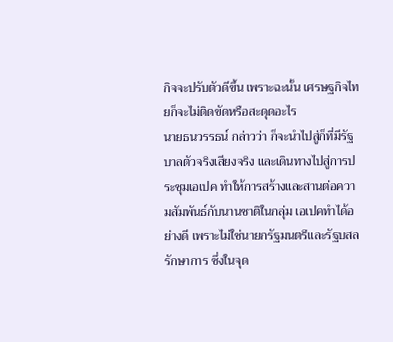กิจจะปรับตัวดีขึ้น เพราะฉะนั้น เศรษฐกิจไทยก็จะไม่ติดขัดหรือสะดุดอะไร
นายธนวรรธน์ กล่าวว่า ก็จะนำไปสู่ก็ที่มีรัฐบาลตัวจริงเสียงจริง และเดินทางไปสู่การประชุมเอเปค ทำให้การสร้างและสานต่อความสัมพันธ์กับนานชาติในกลุ่ม เอเปคทำได้อย่างดี เพราะไม่ใช่นายกรัฐมนตรีและรัฐบสลรักษาการ ซึ่งในจุด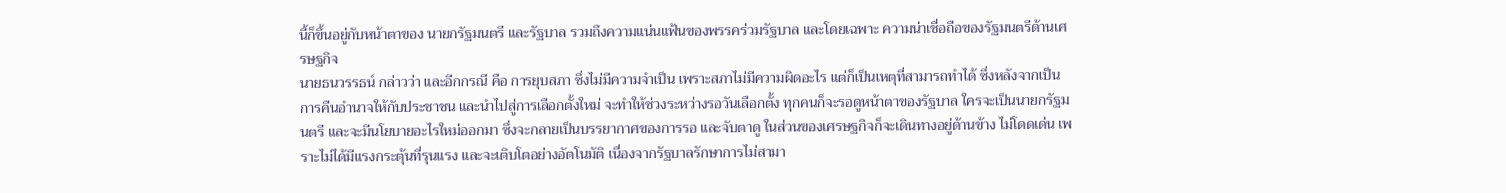นี้ก็ขึ้นอยู่กับหน้าตาของ นายกรัฐมนตรี และรัฐบาล รวมถึงความแน่นแฟ้นของพรรคร่วมรัฐบาล และโดยเฉพาะ ความน่าเชื่อถือของรัฐมนตรีด้านเศรษฐกิจ
นายธนวรรธน์ กล่าวว่า และอีกกรณี คือ การยุบสภา ซึ่งไม่มีความจำเป็น เพราะสภาไม่มีความผิดอะไร แต่ก็เป็นเหตุที่สามารถทำได้ ซึ่งหลังจากเป็นการคืนอำนาจให้กับประชาชน และนำไปสู่การเลือกตั้งใหม่ จะทำให้ช่วงระหว่างรอวันเลือกตั้ง ทุกคนก็จะรอดูหน้าตาของรัฐบาล ใครจะเป็นนายกรัฐมนตรี และจะมีนโยบายอะไรใหม่ออกมา ซึ่งจะกลายเป็นบรรยากาศของการรอ และจับตาดู ในส่วนของเศรษฐกิจก็จะเดินทางอยู่ด้านข้าง ไม่โดดเด่น เพราะไม่ได้มีแรงกระตุ้นที่รุนแรง และจะเติบโตอย่างอัตโนมัติ เนื่องจากรัฐบาลรักษาการไม่สามา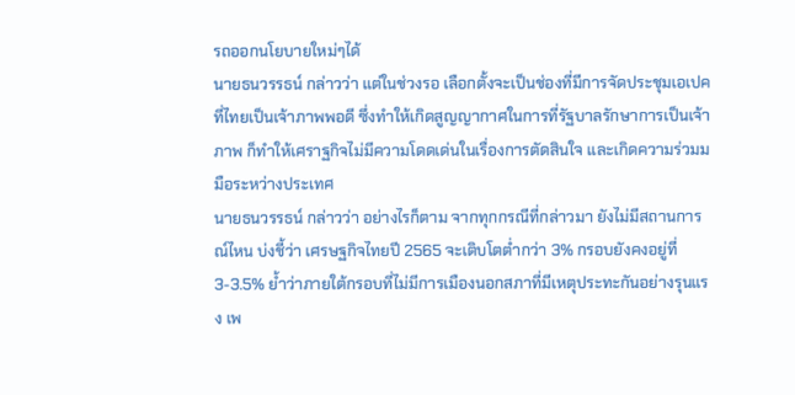รถออกนโยบายใหม่ๆได้
นายธนวรรธน์ กล่าวว่า แต่ในช่วงรอ เลือกตั้งจะเป็นช่องที่มีการจัดประชุมเอเปคที่ไทยเป็นเจ้าภาพพอดี ซึ่งทำให้เกิดสูญญากาศในการที่รัฐบาลรักษาการเป็นเจ้าภาพ ก็ทำให้เศราฐกิจไม่มีความโดดเด่นในเรื่องการตัดสินใจ และเกิดความร่วมมมือระหว่างประเทศ
นายธนวรรธน์ กล่าวว่า อย่างไรก็ตาม จากทุกกรณีที่กล่าวมา ยังไม่มีสถานการณ์ไหน บ่งชี้ว่า เศรษฐกิจไทยปี 2565 จะเติบโตต่ำกว่า 3% กรอบยังคงอยู่ที่ 3-3.5% ย้ำว่าภายใต้กรอบที่ไม่มีการเมืองนอกสภาที่มีเหตุประทะกันอย่างรุนแรง เพ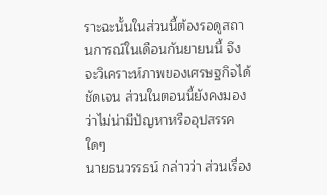ราะฉะนั้นในส่วนนี้ต้องรอดูสถานการณ์ในเดือนกันยายนนี้ จึงจะวิเคราะห์ภาพของเศรษฐกิจได้ชัดเจน ส่วนในตอนนี้ยังคงมองว่าไม่น่ามีปัญหาหรืออุปสรรคใดๆ
นายธนวรรธน์ กล่าวว่า ส่วนเรื่อง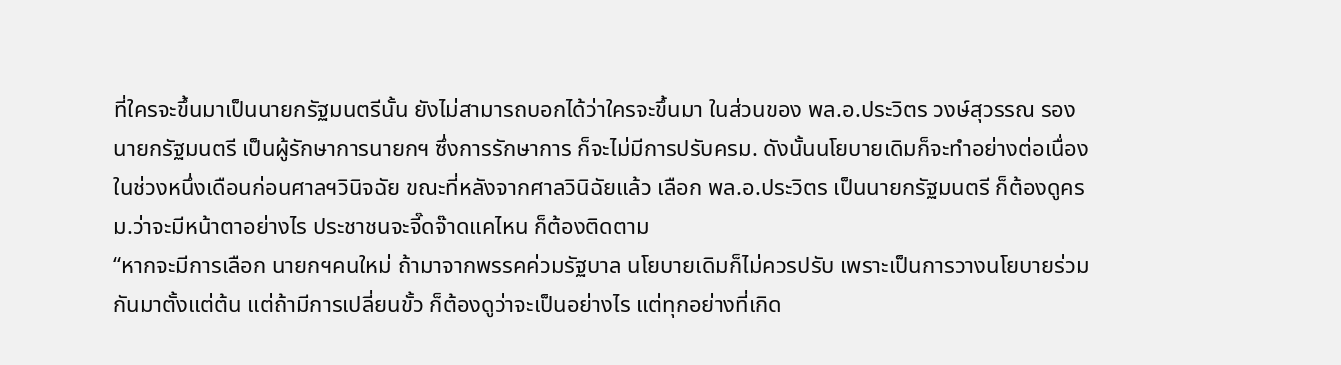ที่ใครจะขึ้นมาเป็นนายกรัฐมนตรีนั้น ยังไม่สามารถบอกได้ว่าใครจะขึ้นมา ในส่วนของ พล.อ.ประวิตร วงษ์สุวรรณ รองนายกรัฐมนตรี เป็นผู้รักษาการนายกฯ ซึ่งการรักษาการ ก็จะไม่มีการปรับครม. ดังนั้นนโยบายเดิมก็จะทำอย่างต่อเนื่อง ในช่วงหนึ่งเดือนก่อนศาลฯวินิจฉัย ขณะที่หลังจากศาลวินิฉัยแล้ว เลือก พล.อ.ประวิตร เป็นนายกรัฐมนตรี ก็ต้องดูครม.ว่าจะมีหน้าตาอย่างไร ประชาชนจะจี๊ดจ๊าดแคไหน ก็ต้องติดตาม
“หากจะมีการเลือก นายกฯคนใหม่ ถ้ามาจากพรรคค่วมรัฐบาล นโยบายเดิมก็ไม่ควรปรับ เพราะเป็นการวางนโยบายร่วมกันมาตั้งแต่ต้น แต่ถ้ามีการเปลี่ยนขั้ว ก็ต้องดูว่าจะเป็นอย่างไร แต่ทุกอย่างที่เกิด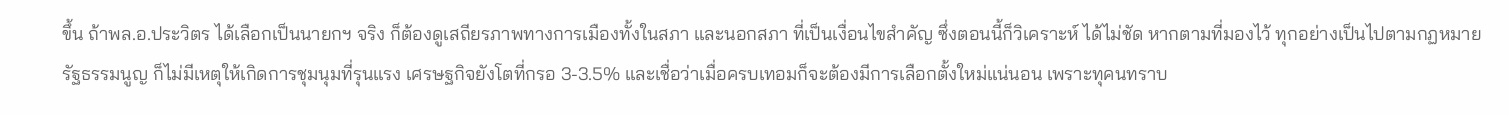ขึ้น ถ้าพล.อ.ประวิตร ได้เลือกเป็นนายกฯ จริง ก็ต้องดูเสถียรภาพทางการเมืองทั้งในสภา และนอกสภา ที่เป็นเงื่อนไขสำคัญ ซึ่งตอนนี้ก็วิเคราะห์ ได้ไม่ชัด หากตามที่มองไว้ ทุกอย่างเป็นไปตามกฏหมายรัฐธรรมนูญ ก็ไม่มีเหตุให้เกิดการชุมนุมที่รุนแรง เศรษฐกิจยังโตที่กรอ 3-3.5% และเชื่อว่าเมื่อครบเทอมก็จะต้องมีการเลือกตั้งใหม่แน่นอน เพราะทุคนทราบ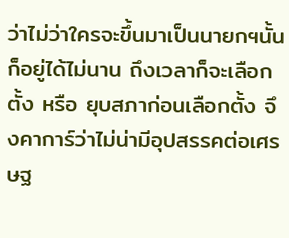ว่าไม่ว่าใครจะขึ้นมาเป็นนายกฯนั้น ก็อยู่ได้ไม่นาน ถึงเวลาก็จะเลือกตั้ง หรือ ยุบสภาก่อนเลือกตั้ง จึงคาการ์ว่าไม่น่ามีอุปสรรคต่อเศรษฐ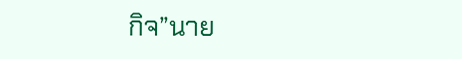กิจ”นาย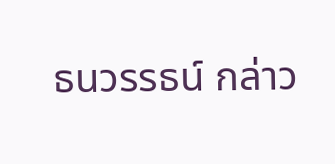ธนวรรธน์ กล่าว